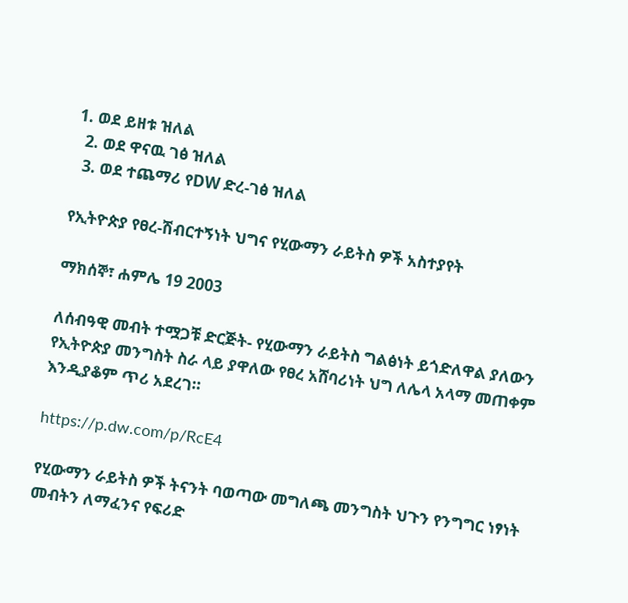1. ወደ ይዘቱ ዝለል
  2. ወደ ዋናዉ ገፅ ዝለል
  3. ወደ ተጨማሪ የDW ድረ-ገፅ ዝለል

የኢትዮጵያ የፀረ-ሽብርተኝነት ህግና የሂውማን ራይትስ ዎች አስተያየት

ማክሰኞ፣ ሐምሌ 19 2003

ለሰብዓዊ መብት ተሟጋቹ ድርጅት- የሂውማን ራይትስ ግልፅነት ይጎድለዋል ያለውን የኢትዮጵያ መንግስት ስራ ላይ ያዋለው የፀረ አሸባሪነት ህግ ለሌላ አላማ መጠቀም እንዲያቆም ጥሪ አደረገ።

https://p.dw.com/p/RcE4

የሂውማን ራይትስ ዎች ትናንት ባወጣው መግለጫ መንግስት ህጉን የንግግር ነፃነት መብትን ለማፈንና የፍሪድ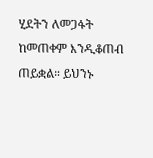ሂደትን ለመጋፋት ከመጠቀም እንዲቆጠብ ጠይቋል። ይህንኑ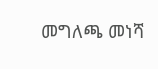መግለጫ መነሻ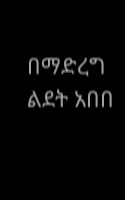በማድረግ ልደት አበበ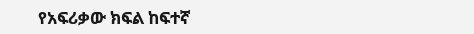የአፍሪቃው ክፍል ከፍተኛ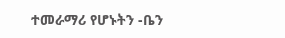ተመራማሪ የሆኑትን -ቤን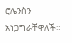ሮሌንስን አነጋግራቸዋለች።